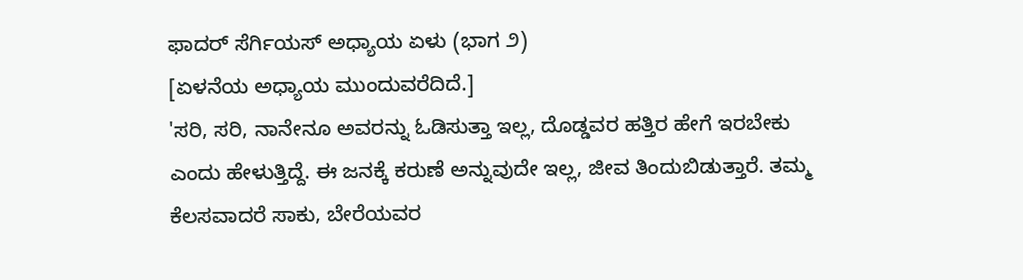ಫಾದರ್ ಸೆರ್ಗಿಯಸ್ ಅಧ್ಯಾಯ ಏಳು (ಭಾಗ ೨)
[ಏಳನೆಯ ಅಧ್ಯಾಯ ಮುಂದುವರೆದಿದೆ.]
'ಸರಿ, ಸರಿ, ನಾನೇನೂ ಅವರನ್ನು ಓಡಿಸುತ್ತಾ ಇಲ್ಲ, ದೊಡ್ಡವರ ಹತ್ತಿರ ಹೇಗೆ ಇರಬೇಕು ಎಂದು ಹೇಳುತ್ತಿದ್ದೆ. ಈ ಜನಕ್ಕೆ ಕರುಣೆ ಅನ್ನುವುದೇ ಇಲ್ಲ, ಜೀವ ತಿಂದುಬಿಡುತ್ತಾರೆ. ತಮ್ಮ ಕೆಲಸವಾದರೆ ಸಾಕು, ಬೇರೆಯವರ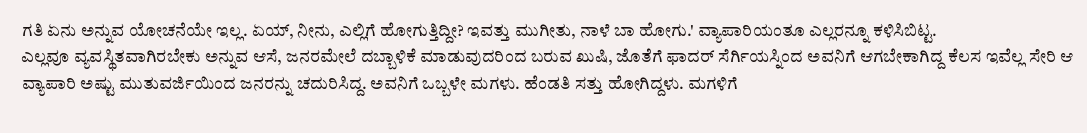ಗತಿ ಏನು ಅನ್ನುವ ಯೋಚನೆಯೇ ಇಲ್ಲ. ಏಯ್, ನೀನು, ಎಲ್ಲಿಗೆ ಹೋಗುತ್ತಿದ್ದೀ? ಇವತ್ತು ಮುಗೀತು, ನಾಳೆ ಬಾ ಹೋಗು.' ವ್ಯಾಪಾರಿಯಂತೂ ಎಲ್ಲರನ್ನೂ ಕಳಿಸಿಬಿಟ್ಟ.
ಎಲ್ಲವೂ ವ್ಯವಸ್ಥಿತವಾಗಿರಬೇಕು ಅನ್ನುವ ಆಸೆ, ಜನರಮೇಲೆ ದಬ್ಬಾಳಿಕೆ ಮಾಡುವುದರಿಂದ ಬರುವ ಖುಷಿ, ಜೊತೆಗೆ ಫಾದರ್ ಸೆರ್ಗಿಯಸ್ನಿಂದ ಅವನಿಗೆ ಆಗಬೇಕಾಗಿದ್ದ ಕೆಲಸ ಇವೆಲ್ಲ ಸೇರಿ ಆ ವ್ಯಾಪಾರಿ ಅಷ್ಟು ಮುತುವರ್ಜಿಯಿಂದ ಜನರನ್ನು ಚದುರಿಸಿದ್ದ. ಅವನಿಗೆ ಒಬ್ಬಳೇ ಮಗಳು. ಹೆಂಡತಿ ಸತ್ತು ಹೋಗಿದ್ದಳು. ಮಗಳಿಗೆ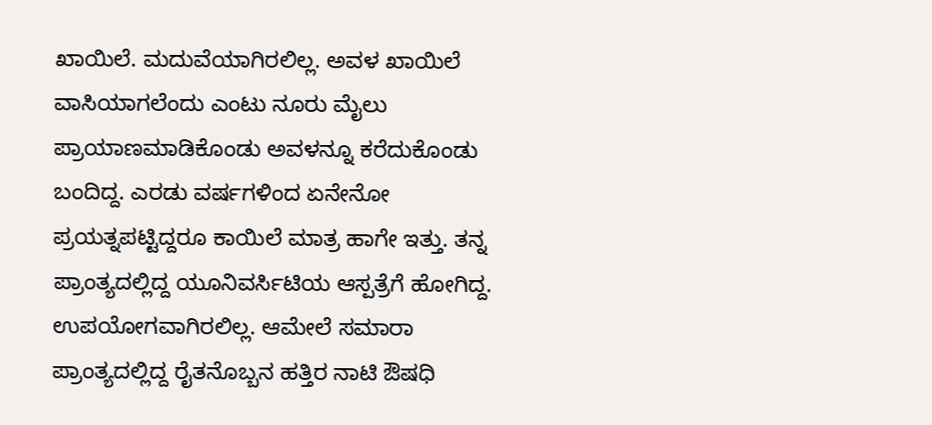ಖಾಯಿಲೆ. ಮದುವೆಯಾಗಿರಲಿಲ್ಲ. ಅವಳ ಖಾಯಿಲೆ ವಾಸಿಯಾಗಲೆಂದು ಎಂಟು ನೂರು ಮೈಲು ಪ್ರಾಯಾಣಮಾಡಿಕೊಂಡು ಅವಳನ್ನೂ ಕರೆದುಕೊಂಡು ಬಂದಿದ್ದ. ಎರಡು ವರ್ಷಗಳಿಂದ ಏನೇನೋ ಪ್ರಯತ್ನಪಟ್ಟಿದ್ದರೂ ಕಾಯಿಲೆ ಮಾತ್ರ ಹಾಗೇ ಇತ್ತು. ತನ್ನ ಪ್ರಾಂತ್ಯದಲ್ಲಿದ್ದ ಯೂನಿವರ್ಸಿಟಿಯ ಆಸ್ಪತ್ರೆಗೆ ಹೋಗಿದ್ದ. ಉಪಯೋಗವಾಗಿರಲಿಲ್ಲ. ಆಮೇಲೆ ಸಮಾರಾ ಪ್ರಾಂತ್ಯದಲ್ಲಿದ್ದ ರೈತನೊಬ್ಬನ ಹತ್ತಿರ ನಾಟಿ ಔಷಧಿ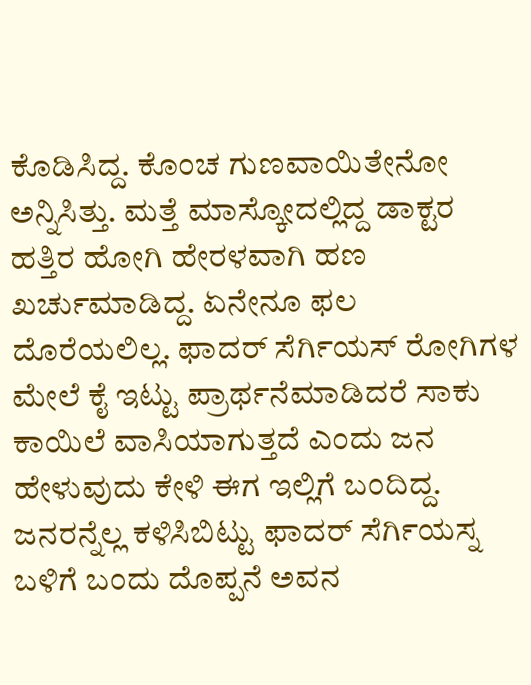ಕೊಡಿಸಿದ್ದ. ಕೊಂಚ ಗುಣವಾಯಿತೇನೋ ಅನ್ನಿಸಿತ್ತು. ಮತ್ತೆ ಮಾಸ್ಕೋದಲ್ಲಿದ್ದ ಡಾಕ್ಟರ ಹತ್ತಿರ ಹೋಗಿ ಹೇರಳವಾಗಿ ಹಣ ಖರ್ಚುಮಾಡಿದ್ದ. ಏನೇನೂ ಫಲ ದೊರೆಯಲಿಲ್ಲ. ಫಾದರ್ ಸೆರ್ಗಿಯಸ್ ರೋಗಿಗಳ ಮೇಲೆ ಕೈ ಇಟ್ಟು ಪ್ರಾರ್ಥನೆಮಾಡಿದರೆ ಸಾಕು ಕಾಯಿಲೆ ವಾಸಿಯಾಗುತ್ತದೆ ಎಂದು ಜನ ಹೇಳುವುದು ಕೇಳಿ ಈಗ ಇಲ್ಲಿಗೆ ಬಂದಿದ್ದ. ಜನರನ್ನೆಲ್ಲ ಕಳಿಸಿಬಿಟ್ಟು ಫಾದರ್ ಸೆರ್ಗಿಯಸ್ನ ಬಳಿಗೆ ಬಂದು ದೊಪ್ಪನೆ ಅವನ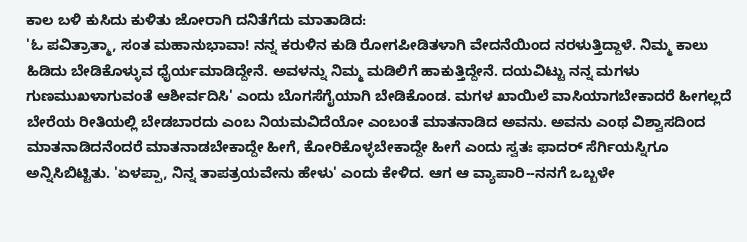ಕಾಲ ಬಳಿ ಕುಸಿದು ಕುಳಿತು ಜೋರಾಗಿ ದನಿತೆಗೆದು ಮಾತಾಡಿದ:
'ಓ ಪವಿತ್ರಾತ್ಮಾ, ಸಂತ ಮಹಾನುಭಾವಾ! ನನ್ನ ಕರುಳಿನ ಕುಡಿ ರೋಗಪೀಡಿತಳಾಗಿ ವೇದನೆಯಿಂದ ನರಳುತ್ತಿದ್ದಾಳೆ. ನಿಮ್ಮ ಕಾಲು ಹಿಡಿದು ಬೇಡಿಕೊಳ್ಳುವ ಧೈರ್ಯಮಾಡಿದ್ದೇನೆ. ಅವಳನ್ನು ನಿಮ್ಮ ಮಡಿಲಿಗೆ ಹಾಕುತ್ತಿದ್ದೇನೆ. ದಯವಿಟ್ಟು ನನ್ನ ಮಗಳು ಗುಣಮುಖಳಾಗುವಂತೆ ಆಶೀರ್ವದಿಸಿ' ಎಂದು ಬೊಗಸೆಗೈಯಾಗಿ ಬೇಡಿಕೊಂಡ. ಮಗಳ ಖಾಯಿಲೆ ವಾಸಿಯಾಗಬೇಕಾದರೆ ಹೀಗಲ್ಲದೆ ಬೇರೆಯ ರೀತಿಯಲ್ಲಿ ಬೇಡಬಾರದು ಎಂಬ ನಿಯಮವಿದೆಯೋ ಎಂಬಂತೆ ಮಾತನಾಡಿದ ಅವನು. ಅವನು ಎಂಥ ವಿಶ್ವಾಸದಿಂದ ಮಾತನಾಡಿದನೆಂದರೆ ಮಾತನಾಡಬೇಕಾದ್ದೇ ಹೀಗೆ, ಕೋರಿಕೊಳ್ಳಬೇಕಾದ್ದೇ ಹೀಗೆ ಎಂದು ಸ್ವತಃ ಫಾದರ್ ಸೆರ್ಗಿಯಸ್ನಿಗೂ ಅನ್ನಿಸಿಬಿಟ್ಟಿತು. 'ಏಳಪ್ಪಾ, ನಿನ್ನ ತಾಪತ್ರಯವೇನು ಹೇಳು' ಎಂದು ಕೇಳಿದ. ಆಗ ಆ ವ್ಯಾಪಾರಿ--ನನಗೆ ಒಬ್ಬಳೇ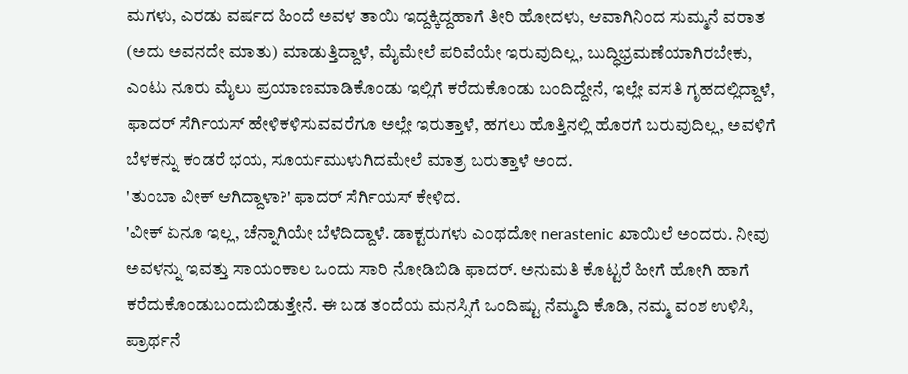ಮಗಳು, ಎರಡು ವರ್ಷದ ಹಿಂದೆ ಅವಳ ತಾಯಿ ಇದ್ದಕ್ಕಿದ್ದಹಾಗೆ ತೀರಿ ಹೋದಳು, ಆವಾಗಿನಿಂದ ಸುಮ್ಮನೆ ವರಾತ (ಅದು ಅವನದೇ ಮಾತು) ಮಾಡುತ್ತಿದ್ದಾಳೆ, ಮೈಮೇಲೆ ಪರಿವೆಯೇ ಇರುವುದಿಲ್ಲ, ಬುದ್ಧಿಭ್ರಮಣೆಯಾಗಿರಬೇಕು, ಎಂಟು ನೂರು ಮೈಲು ಪ್ರಯಾಣಮಾಡಿಕೊಂಡು ಇಲ್ಲಿಗೆ ಕರೆದುಕೊಂಡು ಬಂದಿದ್ದೇನೆ, ಇಲ್ಲೇ ವಸತಿ ಗೃಹದಲ್ಲಿದ್ದಾಳೆ, ಫಾದರ್ ಸೆರ್ಗಿಯಸ್ ಹೇಳಿಕಳಿಸುವವರೆಗೂ ಅಲ್ಲೇ ಇರುತ್ತಾಳೆ, ಹಗಲು ಹೊತ್ತಿನಲ್ಲಿ ಹೊರಗೆ ಬರುವುದಿಲ್ಲ, ಅವಳಿಗೆ ಬೆಳಕನ್ನು ಕಂಡರೆ ಭಯ, ಸೂರ್ಯಮುಳುಗಿದಮೇಲೆ ಮಾತ್ರ ಬರುತ್ತಾಳೆ ಅಂದ.
'ತುಂಬಾ ವೀಕ್ ಆಗಿದ್ದಾಳಾ?' ಫಾದರ್ ಸೆರ್ಗಿಯಸ್ ಕೇಳಿದ.
'ವೀಕ್ ಏನೂ ಇಲ್ಲ, ಚೆನ್ನಾಗಿಯೇ ಬೆಳೆದಿದ್ದಾಳೆ. ಡಾಕ್ಟರುಗಳು ಎಂಥದೋ nerastenic ಖಾಯಿಲೆ ಅಂದರು. ನೀವು ಅವಳನ್ನು ಇವತ್ತು ಸಾಯಂಕಾಲ ಒಂದು ಸಾರಿ ನೋಡಿಬಿಡಿ ಫಾದರ್. ಅನುಮತಿ ಕೊಟ್ಟರೆ ಹೀಗೆ ಹೋಗಿ ಹಾಗೆ ಕರೆದುಕೊಂಡುಬಂದುಬಿಡುತ್ತೇನೆ. ಈ ಬಡ ತಂದೆಯ ಮನಸ್ಸಿಗೆ ಒಂದಿಷ್ಟು ನೆಮ್ಮದಿ ಕೊಡಿ, ನಮ್ಮ ವಂಶ ಉಳಿಸಿ, ಪ್ರಾರ್ಥನೆ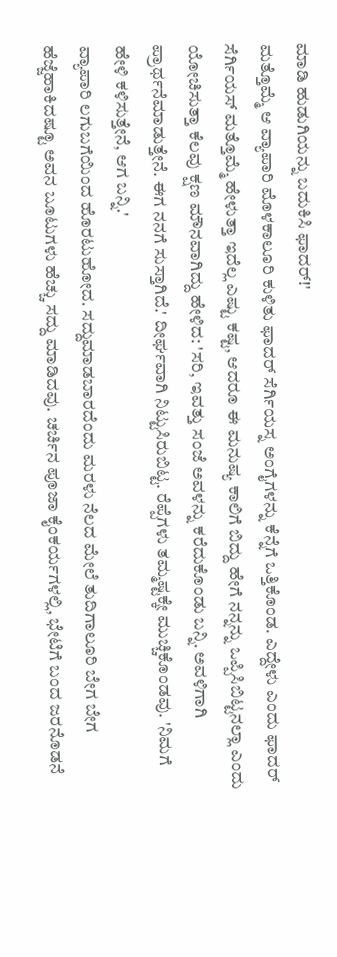ಮಾಡಿ ಹುಡುಗಿಯನ್ನು ಬದುಕಿಸಿ ಫಾದರ್!'
ಮತ್ತೊಮ್ಮೆ ಆ ವ್ಯಾಪಾರಿ ಮೊಳಕಾಲೂರಿ ಕುಳಿತು ಫಾದರ್ ಸೆರ್ಗಿಯಸ್ನ ಅಂಗೈಗಳನ್ನು ಕೆನ್ನೆಗೆ ಒತ್ತಿಕೊಂಡ. ಎದ್ದೇಳು ಎಂದು ಫಾದರ್ ಸೆರ್ಗಿಯಸ್ ಮತ್ತೊಮ್ಮೆ ಹೇಳುತ್ತಾ ಇದೆಲ್ಲ ಎಷ್ಟು ಕಷ್ಟ, ಆದರೂ ಈ ಮನುಷ್ಯ ಕಾಲಿಗೆ ಬಿದ್ದು ಹೇಗೆ ನನ್ನನ್ನು ಒಪ್ಪಿಸಿಬಿಟ್ಟನಲ್ಲಾ ಎಂದು ಯೋಚಿಸುತ್ತಾ ಕೆಲವು ಕ್ಷಣ ಮೌನವಾಗಿದ್ದು ಹೇಳಿದ: 'ಸರಿ, ಇವತ್ತು ಸಂಜೆ ಅವಳನ್ನು ಕರೆದುಕೊಂಡು ಬನ್ನಿ. ಅವಳಿಗಾಗಿ ಪ್ರಾರ್ಥನೆಮಾಡುತ್ತೇನೆ. ಈಗ ನನಗೆ ಸುಸ್ತಾಗಿದೆ.' ದೀರ್ಘವಾಗಿ ನಿಟ್ಟುಸಿರುಬಿಟ್ಟ. ರೆಪ್ಪೆಗಳು ತಮ್ಮಷ್ಟಕ್ಕೇ ಮುಚ್ಚಿಕೊಂಡವು. 'ನಿಮಗೆ ಹೇಳಿ ಕಳಿಸುತ್ತೇನೆ, ಆಗ ಬನ್ನಿ.'
ವ್ಯಾಪಾರಿ ಲಗುಬಗೆಯಿಂದ ಹೊರಟುಹೋದ. ಸದ್ದುಮಾಡಬಾರದೆಂದು ಮರಳು ನೆಲದ ಮೇಲೆ ತುದಿಗಾಲೂರಿ ಬೇಗ ಬೇಗ ಹೆಜ್ಜೆಹಾಕಿದಷ್ಟೂ ಅವನ ಬೂಟುಗಳು ಹೆಚ್ಚು ಸದ್ದು ಮಾಡಿದವು. ಚರ್ಚಿನ ಪೂಜಾ ಕೈಂಕರ್ಯಗಳಲ್ಲಿ, ಭೇಟಿಗೆ ಬಂದ ಜರನೊಡನೆ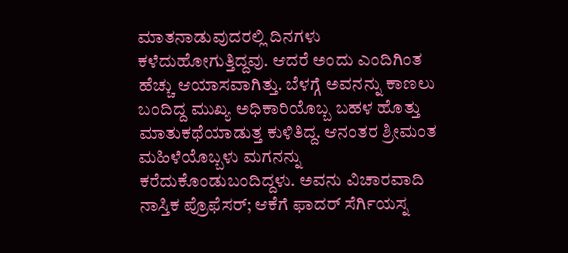ಮಾತನಾಡುವುದರಲ್ಲಿ ದಿನಗಳು ಕಳೆದುಹೋಗುತ್ತಿದ್ದವು. ಆದರೆ ಅಂದು ಎಂದಿಗಿಂತ ಹೆಚ್ಚು ಆಯಾಸವಾಗಿತ್ತು. ಬೆಳಗ್ಗೆ ಅವನನ್ನು ಕಾಣಲು ಬಂದಿದ್ದ ಮುಖ್ಯ ಅಧಿಕಾರಿಯೊಬ್ಬ ಬಹಳ ಹೊತ್ತು ಮಾತುಕಥೆಯಾಡುತ್ತ ಕುಳಿತಿದ್ದ. ಆನಂತರ ಶ್ರೀಮಂತ ಮಹಿಳೆಯೊಬ್ಬಳು ಮಗನನ್ನು ಕರೆದುಕೊಂಡುಬಂದಿದ್ದಳು. ಅವನು ವಿಚಾರವಾದಿ ನಾಸ್ತಿಕ ಪ್ರೊಫೆಸರ್; ಆಕೆಗೆ ಫಾದರ್ ಸೆರ್ಗಿಯಸ್ನ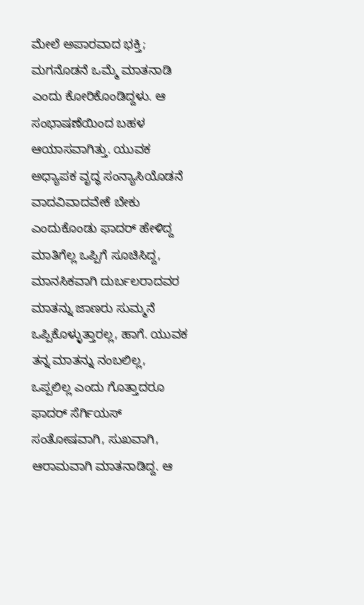ಮೇಲೆ ಅಪಾರವಾದ ಭಕ್ತಿ; ಮಗನೊಡನೆ ಒಮ್ಮೆ ಮಾತನಾಡಿ ಎಂದು ಕೋರಿಕೊಂಡಿದ್ದಳು. ಆ ಸಂಭಾಷಣೆಯಿಂದ ಬಹಳ ಆಯಾಸವಾಗಿತ್ತು. ಯುವಕ ಅಧ್ಯಾಪಕ ವೃದ್ಧ ಸಂನ್ಯಾಸಿಯೊಡನೆ ವಾದವಿವಾದವೇಕೆ ಬೇಕು ಎಂದುಕೊಂಡು ಫಾದರ್ ಹೇಳಿದ್ದ ಮಾತಿಗೆಲ್ಲ ಒಪ್ಪಿಗೆ ಸೂಚಿಸಿದ್ದ, ಮಾನಸಿಕವಾಗಿ ದುರ್ಬಲರಾದವರ ಮಾತನ್ನು ಜಾಣರು ಸುಮ್ಮನೆ ಒಪ್ಪಿಕೊಳ್ಳುತ್ತಾರಲ್ಲ, ಹಾಗೆ. ಯುವಕ ತನ್ನ ಮಾತನ್ನು ನಂಬಲಿಲ್ಲ, ಒಪ್ಪಲಿಲ್ಲ ಎಂದು ಗೊತ್ತಾದರೂ ಫಾದರ್ ಸೆರ್ಗಿಯಸ್ ಸಂತೋಷವಾಗಿ, ಸುಖವಾಗಿ, ಆರಾಮವಾಗಿ ಮಾತನಾಡಿದ್ದ. ಆ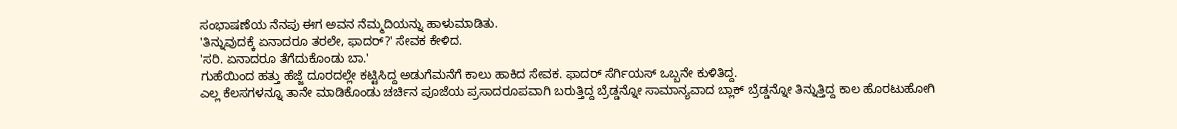ಸಂಭಾಷಣೆಯ ನೆನಪು ಈಗ ಅವನ ನೆಮ್ಮದಿಯನ್ನು ಹಾಳುಮಾಡಿತು.
'ತಿನ್ನುವುದಕ್ಕೆ ಏನಾದರೂ ತರಲೇ, ಫಾದರ್?' ಸೇವಕ ಕೇಳಿದ.
'ಸರಿ. ಏನಾದರೂ ತೆಗೆದುಕೊಂಡು ಬಾ.'
ಗುಹೆಯಿಂದ ಹತ್ತು ಹೆಜ್ಜೆ ದೂರದಲ್ಲೇ ಕಟ್ಟಿಸಿದ್ದ ಅಡುಗೆಮನೆಗೆ ಕಾಲು ಹಾಕಿದ ಸೇವಕ. ಫಾದರ್ ಸೆರ್ಗಿಯಸ್ ಒಬ್ಬನೇ ಕುಳಿತಿದ್ದ.
ಎಲ್ಲ ಕೆಲಸಗಳನ್ನೂ ತಾನೇ ಮಾಡಿಕೊಂಡು ಚರ್ಚಿನ ಪೂಜೆಯ ಪ್ರಸಾದರೂಪವಾಗಿ ಬರುತ್ತಿದ್ದ ಬ್ರೆಡ್ಡನ್ನೋ ಸಾಮಾನ್ಯವಾದ ಬ್ಲಾಕ್ ಬ್ರೆಡ್ಡನ್ನೋ ತಿನ್ನುತ್ತಿದ್ದ ಕಾಲ ಹೊರಟುಹೋಗಿ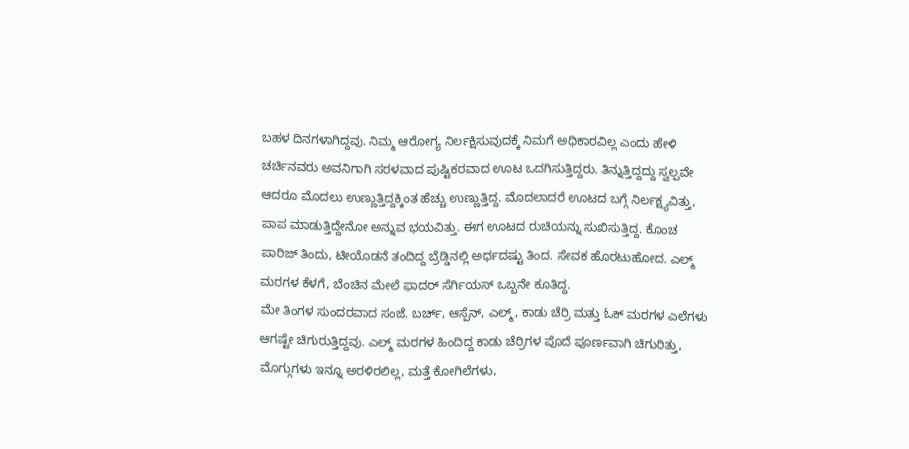ಬಹಳ ದಿನಗಳಾಗಿದ್ದವು. ನಿಮ್ಮ ಆರೋಗ್ಯ ನಿರ್ಲಕ್ಷಿಸುವುದಕ್ಕೆ ನಿಮಗೆ ಅಧಿಕಾರವಿಲ್ಲ ಎಂದು ಹೇಳಿ ಚರ್ಚಿನವರು ಅವನಿಗಾಗಿ ಸರಳವಾದ ಪುಷ್ಟಿಕರವಾದ ಊಟ ಒದಗಿಸುತ್ತಿದ್ದರು. ತಿನ್ನುತ್ತಿದ್ದದ್ದು ಸ್ವಲ್ಪವೇ ಆದರೂ ಮೊದಲು ಉಣ್ಣುತ್ತಿದ್ದಕ್ಕಿಂತ ಹೆಚ್ಚು ಉಣ್ಣುತ್ತಿದ್ದ. ಮೊದಲಾದರೆ ಊಟದ ಬಗ್ಗೆ ನಿರ್ಲಕ್ಷ್ಯವಿತ್ತು, ಪಾಪ ಮಾಡುತ್ತಿದ್ದೇನೋ ಅನ್ನುವ ಭಯವಿತ್ತು. ಈಗ ಊಟದ ರುಚಿಯನ್ನು ಸುಖಿಸುತ್ತಿದ್ದ. ಕೊಂಚ ಪಾರಿಜ್ ತಿಂದು, ಟೀಯೊಡನೆ ತಂದಿದ್ದ ಬ್ರೆಡ್ಡಿನಲ್ಲಿ ಅರ್ಧದಷ್ಟು ತಿಂದ. ಸೇವಕ ಹೊರಟುಹೋದ. ಎಲ್ಮ್ ಮರಗಳ ಕೆಳಗೆ, ಬೆಂಚಿನ ಮೇಲೆ ಫಾದರ್ ಸೆರ್ಗಿಯಸ್ ಒಬ್ಬನೇ ಕೂತಿದ್ದ.
ಮೇ ತಿಂಗಳ ಸುಂದರವಾದ ಸಂಜೆ. ಬರ್ಚ್, ಆಸ್ಪೆನ್, ಎಲ್ಮ್, ಕಾಡು ಚೆರ್ರಿ ಮತ್ತು ಓಕ್ ಮರಗಳ ಎಲೆಗಳು ಆಗಷ್ಟೇ ಚಿಗುರುತ್ತಿದ್ದವು. ಎಲ್ಮ್ ಮರಗಳ ಹಿಂದಿದ್ದ ಕಾಡು ಚೆರ್ರಿಗಳ ಪೊದೆ ಪೂರ್ಣವಾಗಿ ಚಿಗುರಿತ್ತು, ಮೊಗ್ಗುಗಳು ಇನ್ನೂ ಅರಳಿರಲಿಲ್ಲ, ಮತ್ತೆ ಕೋಗಿಲೆಗಳು,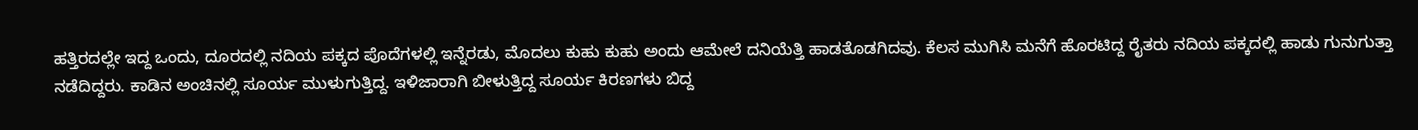ಹತ್ತಿರದಲ್ಲೇ ಇದ್ದ ಒಂದು, ದೂರದಲ್ಲಿ ನದಿಯ ಪಕ್ಕದ ಪೊದೆಗಳಲ್ಲಿ ಇನ್ನೆರಡು, ಮೊದಲು ಕುಹು ಕುಹು ಅಂದು ಆಮೇಲೆ ದನಿಯೆತ್ತಿ ಹಾಡತೊಡಗಿದವು. ಕೆಲಸ ಮುಗಿಸಿ ಮನೆಗೆ ಹೊರಟಿದ್ದ ರೈತರು ನದಿಯ ಪಕ್ಕದಲ್ಲಿ ಹಾಡು ಗುನುಗುತ್ತಾ ನಡೆದಿದ್ದರು. ಕಾಡಿನ ಅಂಚಿನಲ್ಲಿ ಸೂರ್ಯ ಮುಳುಗುತ್ತಿದ್ದ. ಇಳಿಜಾರಾಗಿ ಬೀಳುತ್ತಿದ್ದ ಸೂರ್ಯ ಕಿರಣಗಳು ಬಿದ್ದ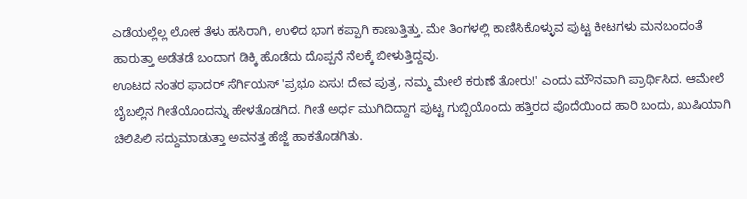ಎಡೆಯಲ್ಲೆಲ್ಲ ಲೋಕ ತೆಳು ಹಸಿರಾಗಿ, ಉಳಿದ ಭಾಗ ಕಪ್ಪಾಗಿ ಕಾಣುತ್ತಿತ್ತು. ಮೇ ತಿಂಗಳಲ್ಲಿ ಕಾಣಿಸಿಕೊಳ್ಳುವ ಪುಟ್ಟ ಕೀಟಗಳು ಮನಬಂದಂತೆ ಹಾರುತ್ತಾ ಅಡೆತಡೆ ಬಂದಾಗ ಡಿಕ್ಕಿ ಹೊಡೆದು ದೊಪ್ಪನೆ ನೆಲಕ್ಕೆ ಬೀಳುತ್ತಿದ್ದವು.
ಊಟದ ನಂತರ ಫಾದರ್ ಸೆರ್ಗಿಯಸ್ 'ಪ್ರಭೂ ಏಸು! ದೇವ ಪುತ್ರ, ನಮ್ಮ ಮೇಲೆ ಕರುಣೆ ತೋರು!' ಎಂದು ಮೌನವಾಗಿ ಪ್ರಾರ್ಥಿಸಿದ. ಆಮೇಲೆ ಬೈಬಲ್ಲಿನ ಗೀತೆಯೊಂದನ್ನು ಹೇಳತೊಡಗಿದ. ಗೀತೆ ಅರ್ಧ ಮುಗಿದಿದ್ದಾಗ ಪುಟ್ಟ ಗುಬ್ಬಿಯೊಂದು ಹತ್ತಿರದ ಪೊದೆಯಿಂದ ಹಾರಿ ಬಂದು, ಖುಷಿಯಾಗಿ ಚಿಲಿಪಿಲಿ ಸದ್ದುಮಾಡುತ್ತಾ ಅವನತ್ತ ಹೆಜ್ಜೆ ಹಾಕತೊಡಗಿತು.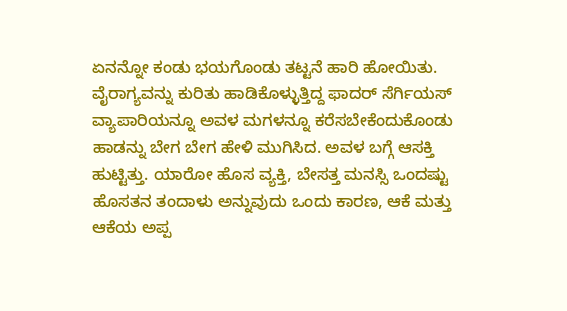ಏನನ್ನೋ ಕಂಡು ಭಯಗೊಂಡು ತಟ್ಟನೆ ಹಾರಿ ಹೋಯಿತು. ವೈರಾಗ್ಯವನ್ನು ಕುರಿತು ಹಾಡಿಕೊಳ್ಳುತ್ತಿದ್ದ ಫಾದರ್ ಸೆರ್ಗಿಯಸ್ ವ್ಯಾಪಾರಿಯನ್ನೂ ಅವಳ ಮಗಳನ್ನೂ ಕರೆಸಬೇಕೆಂದುಕೊಂಡು ಹಾಡನ್ನು ಬೇಗ ಬೇಗ ಹೇಳಿ ಮುಗಿಸಿದ. ಅವಳ ಬಗ್ಗೆ ಆಸಕ್ತಿ ಹುಟ್ಟಿತ್ತು. ಯಾರೋ ಹೊಸ ವ್ಯಕ್ತಿ, ಬೇಸತ್ತ ಮನಸ್ಸಿ ಒಂದಷ್ಟು ಹೊಸತನ ತಂದಾಳು ಅನ್ನುವುದು ಒಂದು ಕಾರಣ, ಆಕೆ ಮತ್ತು ಆಕೆಯ ಅಪ್ಪ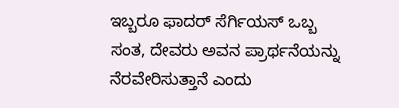ಇಬ್ಬರೂ ಫಾದರ್ ಸೆರ್ಗಿಯಸ್ ಒಬ್ಬ ಸಂತ, ದೇವರು ಅವನ ಪ್ರಾರ್ಥನೆಯನ್ನು ನೆರವೇರಿಸುತ್ತಾನೆ ಎಂದು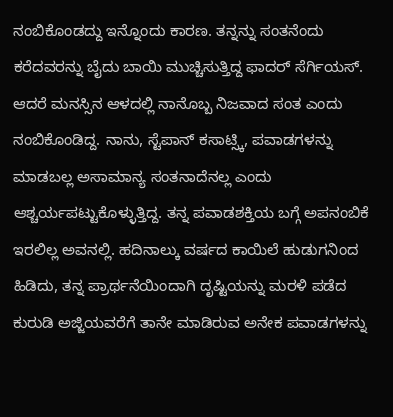ನಂಬಿಕೊಂಡದ್ದು ಇನ್ನೊಂದು ಕಾರಣ. ತನ್ನನ್ನು ಸಂತನೆಂದು ಕರೆದವರನ್ನು ಬೈದು ಬಾಯಿ ಮುಚ್ಚಿಸುತ್ತಿದ್ದ ಫಾದರ್ ಸೆರ್ಗಿಯಸ್. ಆದರೆ ಮನಸ್ಸಿನ ಆಳದಲ್ಲಿ ನಾನೊಬ್ಬ ನಿಜವಾದ ಸಂತ ಎಂದು ನಂಬಿಕೊಂಡಿದ್ದ. ನಾನು, ಸ್ಟೆಪಾನ್ ಕಸಾಟ್ಸ್ಕಿ, ಪವಾಡಗಳನ್ನು ಮಾಡಬಲ್ಲ ಅಸಾಮಾನ್ಯ ಸಂತನಾದೆನಲ್ಲ ಎಂದು ಆಶ್ಚರ್ಯಪಟ್ಟುಕೊಳ್ಳುತ್ತಿದ್ದ. ತನ್ನ ಪವಾಡಶಕ್ತಿಯ ಬಗ್ಗೆ ಅಪನಂಬಿಕೆ ಇರಲಿಲ್ಲ ಅವನಲ್ಲಿ. ಹದಿನಾಲ್ಕು ವರ್ಷದ ಕಾಯಿಲೆ ಹುಡುಗನಿಂದ ಹಿಡಿದು, ತನ್ನ ಪ್ರಾರ್ಥನೆಯಿಂದಾಗಿ ದೃಷ್ಟಿಯನ್ನು ಮರಳಿ ಪಡೆದ ಕುರುಡಿ ಅಜ್ಜಿಯವರೆಗೆ ತಾನೇ ಮಾಡಿರುವ ಅನೇಕ ಪವಾಡಗಳನ್ನು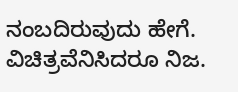ನಂಬದಿರುವುದು ಹೇಗೆ. ವಿಚಿತ್ರವೆನಿಸಿದರೂ ನಿಜ.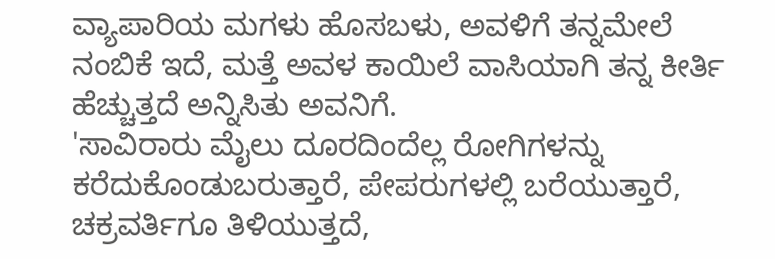ವ್ಯಾಪಾರಿಯ ಮಗಳು ಹೊಸಬಳು, ಅವಳಿಗೆ ತನ್ನಮೇಲೆ ನಂಬಿಕೆ ಇದೆ, ಮತ್ತೆ ಅವಳ ಕಾಯಿಲೆ ವಾಸಿಯಾಗಿ ತನ್ನ ಕೀರ್ತಿ ಹೆಚ್ಚುತ್ತದೆ ಅನ್ನಿಸಿತು ಅವನಿಗೆ.
'ಸಾವಿರಾರು ಮೈಲು ದೂರದಿಂದೆಲ್ಲ ರೋಗಿಗಳನ್ನು ಕರೆದುಕೊಂಡುಬರುತ್ತಾರೆ, ಪೇಪರುಗಳಲ್ಲಿ ಬರೆಯುತ್ತಾರೆ, ಚಕ್ರವರ್ತಿಗೂ ತಿಳಿಯುತ್ತದೆ,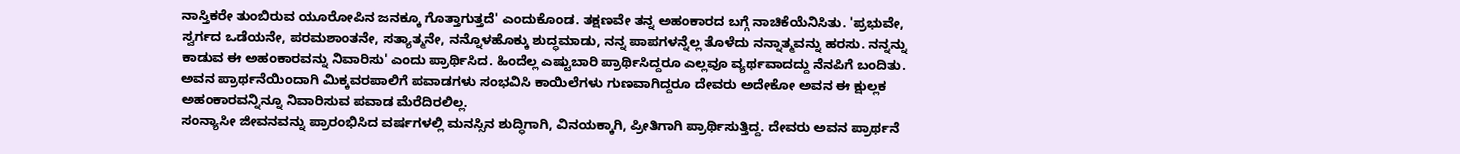ನಾಸ್ತಿಕರೇ ತುಂಬಿರುವ ಯೂರೋಪಿನ ಜನಕ್ಕೂ ಗೊತ್ತಾಗುತ್ತದೆ' ಎಂದುಕೊಂಡ. ತಕ್ಷಣವೇ ತನ್ನ ಅಹಂಕಾರದ ಬಗ್ಗೆ ನಾಚಿಕೆಯೆನಿಸಿತು. 'ಪ್ರಭುವೇ, ಸ್ವರ್ಗದ ಒಡೆಯನೇ, ಪರಮಶಾಂತನೇ, ಸತ್ಯಾತ್ಮನೇ, ನನ್ನೊಳಹೊಕ್ಕು ಶುದ್ಧಮಾಡು, ನನ್ನ ಪಾಪಗಳನ್ನೆಲ್ಲ ತೊಳೆದು ನನ್ನಾತ್ಮವನ್ನು ಹರಸು. ನನ್ನನ್ನು ಕಾಡುವ ಈ ಅಹಂಕಾರವನ್ನು ನಿವಾರಿಸು' ಎಂದು ಪ್ರಾರ್ಥಿಸಿದ. ಹಿಂದೆಲ್ಲ ಎಷ್ಟುಬಾರಿ ಪ್ರಾರ್ಥಿಸಿದ್ದರೂ ಎಲ್ಲವೂ ವ್ಯರ್ಥವಾದದ್ದು ನೆನಪಿಗೆ ಬಂದಿತು. ಅವನ ಪ್ರಾರ್ಥನೆಯಿಂದಾಗಿ ಮಿಕ್ಕವರಪಾಲಿಗೆ ಪವಾಡಗಳು ಸಂಭವಿಸಿ ಕಾಯಿಲೆಗಳು ಗುಣವಾಗಿದ್ದರೂ ದೇವರು ಅದೇಕೋ ಅವನ ಈ ಕ್ಷುಲ್ಲಕ ಅಹಂಕಾರವನ್ನಿನ್ನೂ ನಿವಾರಿಸುವ ಪವಾಡ ಮೆರೆದಿರಲಿಲ್ಲ.
ಸಂನ್ಯಾಸೀ ಜೀವನವನ್ನು ಪ್ರಾರಂಭಿಸಿದ ವರ್ಷಗಳಲ್ಲಿ ಮನಸ್ಸಿನ ಶುದ್ಧಿಗಾಗಿ, ವಿನಯಕ್ಕಾಗಿ, ಪ್ರೀತಿಗಾಗಿ ಪ್ರಾರ್ಥಿಸುತ್ತಿದ್ದ. ದೇವರು ಅವನ ಪ್ರಾರ್ಥನೆ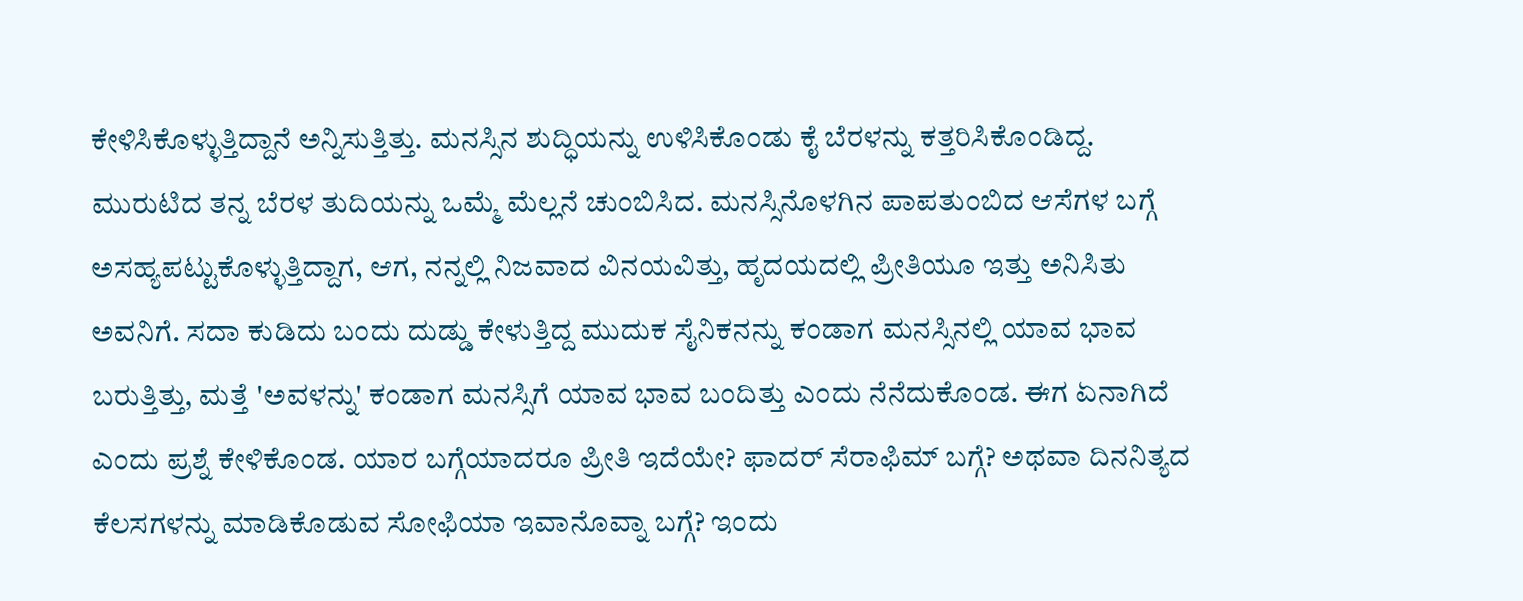ಕೇಳಿಸಿಕೊಳ್ಳುತ್ತಿದ್ದಾನೆ ಅನ್ನಿಸುತ್ತಿತ್ತು. ಮನಸ್ಸಿನ ಶುದ್ಧಿಯನ್ನು ಉಳಿಸಿಕೊಂಡು ಕೈ ಬೆರಳನ್ನು ಕತ್ತರಿಸಿಕೊಂಡಿದ್ದ. ಮುರುಟಿದ ತನ್ನ ಬೆರಳ ತುದಿಯನ್ನು ಒಮ್ಮೆ ಮೆಲ್ಲನೆ ಚುಂಬಿಸಿದ. ಮನಸ್ಸಿನೊಳಗಿನ ಪಾಪತುಂಬಿದ ಆಸೆಗಳ ಬಗ್ಗೆ ಅಸಹ್ಯಪಟ್ಟುಕೊಳ್ಳುತ್ತಿದ್ದಾಗ, ಆಗ, ನನ್ನಲ್ಲಿ ನಿಜವಾದ ವಿನಯವಿತ್ತು, ಹೃದಯದಲ್ಲಿ ಪ್ರೀತಿಯೂ ಇತ್ತು ಅನಿಸಿತು ಅವನಿಗೆ. ಸದಾ ಕುಡಿದು ಬಂದು ದುಡ್ಡು ಕೇಳುತ್ತಿದ್ದ ಮುದುಕ ಸೈನಿಕನನ್ನು ಕಂಡಾಗ ಮನಸ್ಸಿನಲ್ಲಿ ಯಾವ ಭಾವ ಬರುತ್ತಿತ್ತು, ಮತ್ತೆ 'ಅವಳನ್ನು' ಕಂಡಾಗ ಮನಸ್ಸಿಗೆ ಯಾವ ಭಾವ ಬಂದಿತ್ತು ಎಂದು ನೆನೆದುಕೊಂಡ. ಈಗ ಏನಾಗಿದೆ ಎಂದು ಪ್ರಶ್ನೆ ಕೇಳಿಕೊಂಡ. ಯಾರ ಬಗ್ಗೆಯಾದರೂ ಪ್ರೀತಿ ಇದೆಯೇ? ಫಾದರ್ ಸೆರಾಫಿಮ್ ಬಗ್ಗೆ? ಅಥವಾ ದಿನನಿತ್ಯದ ಕೆಲಸಗಳನ್ನು ಮಾಡಿಕೊಡುವ ಸೋಫಿಯಾ ಇವಾನೊವ್ನಾ ಬಗ್ಗೆ? ಇಂದು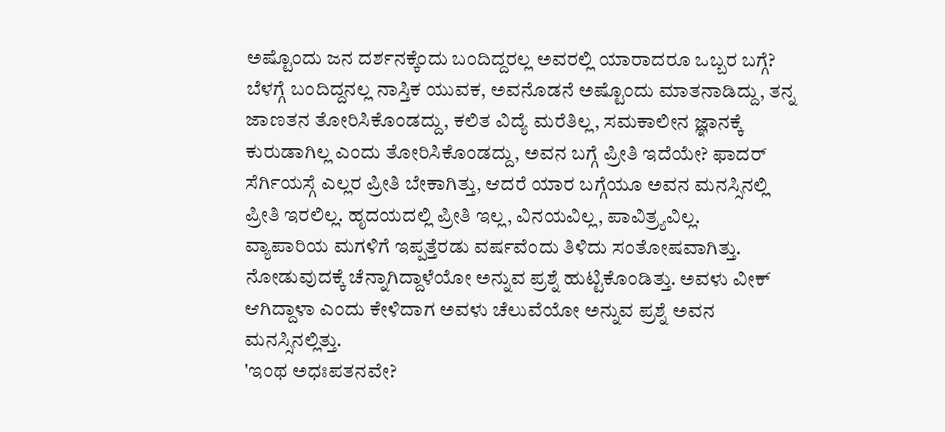ಅಷ್ಟೊಂದು ಜನ ದರ್ಶನಕ್ಕೆಂದು ಬಂದಿದ್ದರಲ್ಲ ಅವರಲ್ಲಿ ಯಾರಾದರೂ ಒಬ್ಬರ ಬಗ್ಗೆ? ಬೆಳಗ್ಗೆ ಬಂದಿದ್ದನಲ್ಲ ನಾಸ್ತಿಕ ಯುವಕ, ಅವನೊಡನೆ ಅಷ್ಟೊಂದು ಮಾತನಾಡಿದ್ದು, ತನ್ನ ಜಾಣತನ ತೋರಿಸಿಕೊಂಡದ್ದು, ಕಲಿತ ವಿದ್ಯೆ ಮರೆತಿಲ್ಲ, ಸಮಕಾಲೀನ ಜ್ಞಾನಕ್ಕೆ ಕುರುಡಾಗಿಲ್ಲ ಎಂದು ತೋರಿಸಿಕೊಂಡದ್ದು, ಅವನ ಬಗ್ಗೆ ಪ್ರೀತಿ ಇದೆಯೇ? ಫಾದರ್ ಸೆರ್ಗಿಯಸ್ಗೆ ಎಲ್ಲರ ಪ್ರೀತಿ ಬೇಕಾಗಿತ್ತು, ಆದರೆ ಯಾರ ಬಗ್ಗೆಯೂ ಅವನ ಮನಸ್ಸಿನಲ್ಲಿ ಪ್ರೀತಿ ಇರಲಿಲ್ಲ. ಹೃದಯದಲ್ಲಿ ಪ್ರೀತಿ ಇಲ್ಲ, ವಿನಯವಿಲ್ಲ, ಪಾವಿತ್ರ್ಯವಿಲ್ಲ.
ವ್ಯಾಪಾರಿಯ ಮಗಳಿಗೆ ಇಪ್ಪತ್ತೆರಡು ವರ್ಷವೆಂದು ತಿಳಿದು ಸಂತೋಷವಾಗಿತ್ತು. ನೋಡುವುದಕ್ಕೆ ಚೆನ್ನಾಗಿದ್ದಾಳೆಯೋ ಅನ್ನುವ ಪ್ರಶ್ನೆ ಹುಟ್ಟಿಕೊಂಡಿತ್ತು. ಅವಳು ವೀಕ್ ಆಗಿದ್ದಾಳಾ ಎಂದು ಕೇಳಿದಾಗ ಅವಳು ಚೆಲುವೆಯೋ ಅನ್ನುವ ಪ್ರಶ್ನೆ ಅವನ ಮನಸ್ಸಿನಲ್ಲಿತ್ತು.
'ಇಂಥ ಅಧಃಪತನವೇ?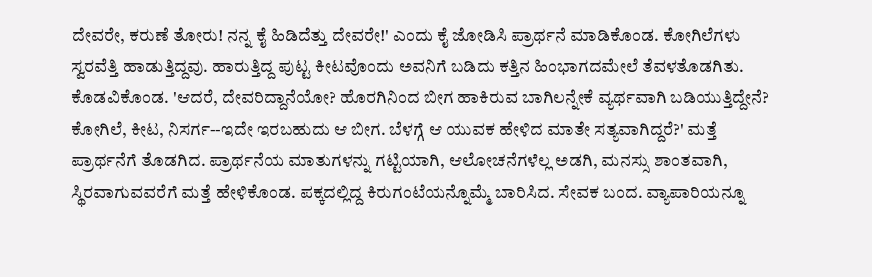ದೇವರೇ, ಕರುಣೆ ತೋರು! ನನ್ನ ಕೈ ಹಿಡಿದೆತ್ತು ದೇವರೇ!' ಎಂದು ಕೈ ಜೋಡಿಸಿ ಪ್ರಾರ್ಥನೆ ಮಾಡಿಕೊಂಡ. ಕೋಗಿಲೆಗಳು ಸ್ವರವೆತ್ತಿ ಹಾಡುತ್ತಿದ್ದವು. ಹಾರುತ್ತಿದ್ದ ಪುಟ್ಟ ಕೀಟವೊಂದು ಅವನಿಗೆ ಬಡಿದು ಕತ್ತಿನ ಹಿಂಭಾಗದಮೇಲೆ ತೆವಳತೊಡಗಿತು. ಕೊಡವಿಕೊಂಡ. 'ಆದರೆ, ದೇವರಿದ್ದಾನೆಯೋ? ಹೊರಗಿನಿಂದ ಬೀಗ ಹಾಕಿರುವ ಬಾಗಿಲನ್ನೇಕೆ ವ್ಯರ್ಥವಾಗಿ ಬಡಿಯುತ್ತಿದ್ದೇನೆ? ಕೋಗಿಲೆ, ಕೀಟ, ನಿಸರ್ಗ--ಇದೇ ಇರಬಹುದು ಆ ಬೀಗ. ಬೆಳಗ್ಗೆ ಆ ಯುವಕ ಹೇಳಿದ ಮಾತೇ ಸತ್ಯವಾಗಿದ್ದರೆ?' ಮತ್ತೆ ಪ್ರಾರ್ಥನೆಗೆ ತೊಡಗಿದ. ಪ್ರಾರ್ಥನೆಯ ಮಾತುಗಳನ್ನು ಗಟ್ಟಿಯಾಗಿ, ಆಲೋಚನೆಗಳೆಲ್ಲ ಅಡಗಿ, ಮನಸ್ಸು ಶಾಂತವಾಗಿ, ಸ್ಥಿರವಾಗುವವರೆಗೆ ಮತ್ತೆ ಹೇಳಿಕೊಂಡ. ಪಕ್ಕದಲ್ಲಿದ್ದ ಕಿರುಗಂಟೆಯನ್ನೊಮ್ಮೆ ಬಾರಿಸಿದ. ಸೇವಕ ಬಂದ. ವ್ಯಾಪಾರಿಯನ್ನೂ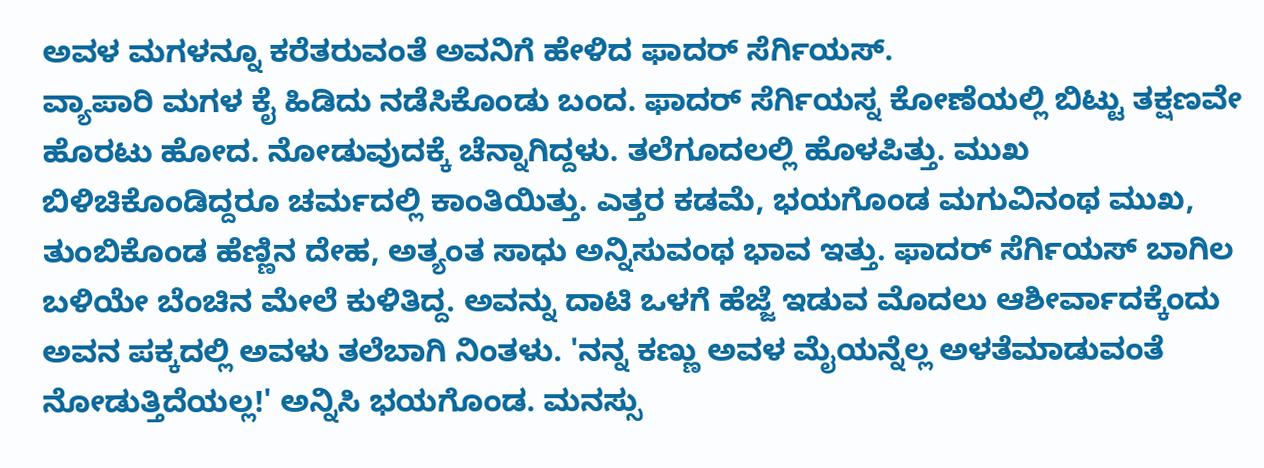ಅವಳ ಮಗಳನ್ನೂ ಕರೆತರುವಂತೆ ಅವನಿಗೆ ಹೇಳಿದ ಫಾದರ್ ಸೆರ್ಗಿಯಸ್.
ವ್ಯಾಪಾರಿ ಮಗಳ ಕೈ ಹಿಡಿದು ನಡೆಸಿಕೊಂಡು ಬಂದ. ಫಾದರ್ ಸೆರ್ಗಿಯಸ್ನ ಕೋಣೆಯಲ್ಲಿ ಬಿಟ್ಟು ತಕ್ಷಣವೇ ಹೊರಟು ಹೋದ. ನೋಡುವುದಕ್ಕೆ ಚೆನ್ನಾಗಿದ್ದಳು. ತಲೆಗೂದಲಲ್ಲಿ ಹೊಳಪಿತ್ತು. ಮುಖ ಬಿಳಿಚಿಕೊಂಡಿದ್ದರೂ ಚರ್ಮದಲ್ಲಿ ಕಾಂತಿಯಿತ್ತು. ಎತ್ತರ ಕಡಮೆ, ಭಯಗೊಂಡ ಮಗುವಿನಂಥ ಮುಖ, ತುಂಬಿಕೊಂಡ ಹೆಣ್ಣಿನ ದೇಹ, ಅತ್ಯಂತ ಸಾಧು ಅನ್ನಿಸುವಂಥ ಭಾವ ಇತ್ತು. ಫಾದರ್ ಸೆರ್ಗಿಯಸ್ ಬಾಗಿಲ ಬಳಿಯೇ ಬೆಂಚಿನ ಮೇಲೆ ಕುಳಿತಿದ್ದ. ಅವನ್ನು ದಾಟಿ ಒಳಗೆ ಹೆಜ್ಜೆ ಇಡುವ ಮೊದಲು ಆಶೀರ್ವಾದಕ್ಕೆಂದು ಅವನ ಪಕ್ಕದಲ್ಲಿ ಅವಳು ತಲೆಬಾಗಿ ನಿಂತಳು. 'ನನ್ನ ಕಣ್ಣು ಅವಳ ಮೈಯನ್ನೆಲ್ಲ ಅಳತೆಮಾಡುವಂತೆ ನೋಡುತ್ತಿದೆಯಲ್ಲ!' ಅನ್ನಿಸಿ ಭಯಗೊಂಡ. ಮನಸ್ಸು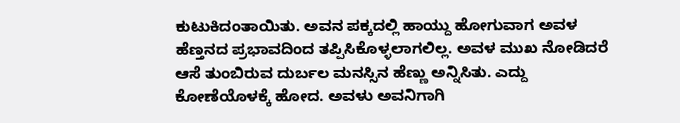ಕುಟುಕಿದಂತಾಯಿತು. ಅವನ ಪಕ್ಕದಲ್ಲಿ ಹಾಯ್ದು ಹೋಗುವಾಗ ಅವಳ ಹೆಣ್ತನದ ಪ್ರಭಾವದಿಂದ ತಪ್ಪಿಸಿಕೊಳ್ಳಲಾಗಲಿಲ್ಲ. ಅವಳ ಮುಖ ನೋಡಿದರೆ ಆಸೆ ತುಂಬಿರುವ ದುರ್ಬಲ ಮನಸ್ಸಿನ ಹೆಣ್ಣು ಅನ್ನಿಸಿತು. ಎದ್ದು ಕೋಣೆಯೊಳಕ್ಕೆ ಹೋದ. ಅವಳು ಅವನಿಗಾಗಿ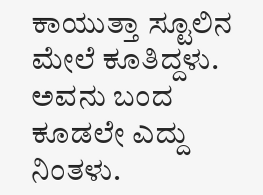ಕಾಯುತ್ತಾ ಸ್ಟೂಲಿನ ಮೇಲೆ ಕೂತಿದ್ದಳು. ಅವನು ಬಂದ ಕೂಡಲೇ ಎದ್ದು ನಿಂತಳು.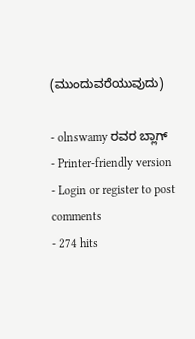(ಮುಂದುವರೆಯುವುದು)

- olnswamy ರವರ ಬ್ಲಾಗ್
- Printer-friendly version
- Login or register to post comments
- 274 hits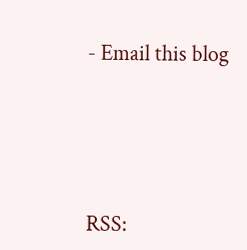- Email this blog





RSS: